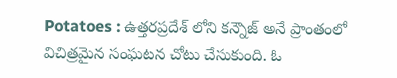Potatoes : ఉత్తరప్రదేశ్ లోని కన్నౌజ్ అనే ప్రాంతంలో విచిత్రమైన సంఘటన చోటు చేసుకుంది. ఓ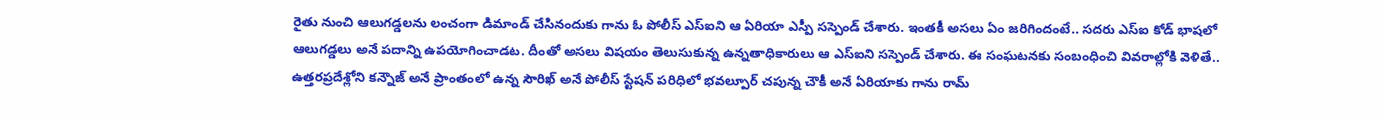రైతు నుంచి ఆలుగడ్డలను లంచంగా డిమాండ్ చేసినందుకు గాను ఓ పోలీస్ ఎస్ఐని ఆ ఏరియా ఎస్పీ సస్పెండ్ చేశారు. ఇంతకీ అసలు ఏం జరిగిందంటే.. సదరు ఎస్ఐ కోడ్ భాషలో ఆలుగడ్డలు అనే పదాన్ని ఉపయోగించాడట. దీంతో అసలు విషయం తెలుసుకున్న ఉన్నతాధికారులు ఆ ఎస్ఐని సస్పెండ్ చేశారు. ఈ సంఘటనకు సంబంధించి వివరాల్లోకి వెళితే..
ఉత్తరప్రదేశ్లోని కన్నౌజ్ అనే ప్రాంతంలో ఉన్న సౌరిఖ్ అనే పోలీస్ స్టేషన్ పరిధిలో భవల్పూర్ చపున్న చౌకీ అనే ఏరియాకు గాను రామ్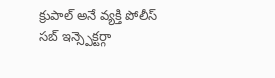క్రుపాల్ అనే వ్యక్తి పోలీస్ సబ్ ఇన్స్పెక్టర్గా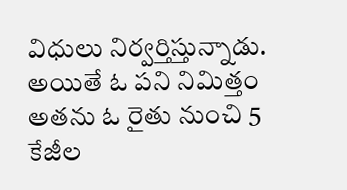విధులు నిర్వర్తిస్తున్నాడు. అయితే ఓ పని నిమిత్తం అతను ఓ రైతు నుంచి 5 కేజీల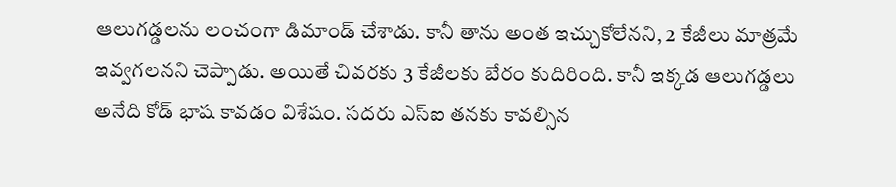ఆలుగడ్డలను లంచంగా డిమాండ్ చేశాడు. కానీ తాను అంత ఇచ్చుకోలేనని, 2 కేజీలు మాత్రమే ఇవ్వగలనని చెప్పాడు. అయితే చివరకు 3 కేజీలకు బేరం కుదిరింది. కానీ ఇక్కడ ఆలుగడ్డలు అనేది కోడ్ భాష కావడం విశేషం. సదరు ఎస్ఐ తనకు కావల్సిన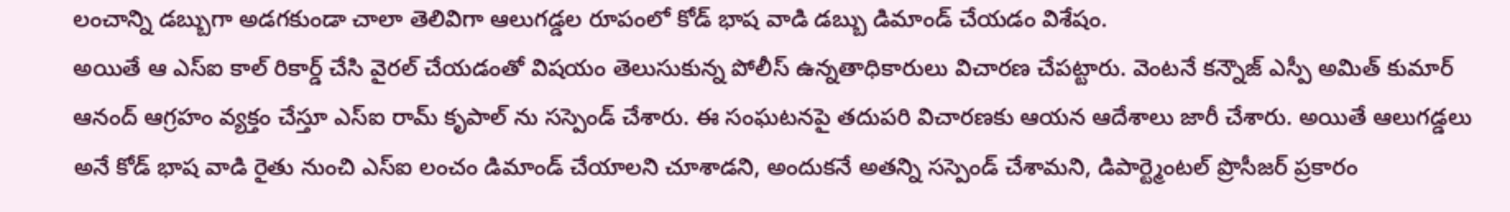లంచాన్ని డబ్బుగా అడగకుండా చాలా తెలివిగా ఆలుగడ్డల రూపంలో కోడ్ భాష వాడి డబ్బు డిమాండ్ చేయడం విశేషం.
అయితే ఆ ఎస్ఐ కాల్ రికార్డ్ చేసి వైరల్ చేయడంతో విషయం తెలుసుకున్న పోలీస్ ఉన్నతాధికారులు విచారణ చేపట్టారు. వెంటనే కన్నౌజ్ ఎస్పీ అమిత్ కుమార్ ఆనంద్ ఆగ్రహం వ్యక్తం చేస్తూ ఎస్ఐ రామ్ కృపాల్ ను సస్పెండ్ చేశారు. ఈ సంఘటనపై తదుపరి విచారణకు ఆయన ఆదేశాలు జారీ చేశారు. అయితే ఆలుగడ్డలు అనే కోడ్ భాష వాడి రైతు నుంచి ఎస్ఐ లంచం డిమాండ్ చేయాలని చూశాడని, అందుకనే అతన్ని సస్పెండ్ చేశామని, డిపార్ట్మెంటల్ ప్రొసీజర్ ప్రకారం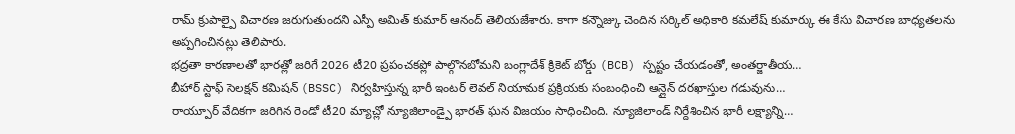రామ్ క్రుపాల్పై విచారణ జరుగుతుందని ఎస్పీ అమిత్ కుమార్ ఆనంద్ తెలియజేశారు. కాగా కన్నౌజ్కు చెందిన సర్కిల్ అధికారి కమలేష్ కుమార్కు ఈ కేసు విచారణ బాధ్యతలను అప్పగించినట్లు తెలిపారు.
భద్రతా కారణాలతో భారత్లో జరిగే 2026 టీ20 ప్రపంచకప్లో పాల్గొనబోమని బంగ్లాదేశ్ క్రికెట్ బోర్డు (BCB) స్పష్టం చేయడంతో, అంతర్జాతీయ…
బీహార్ స్టాఫ్ సెలక్షన్ కమిషన్ (BSSC) నిర్వహిస్తున్న భారీ ఇంటర్ లెవల్ నియామక ప్రక్రియకు సంబంధించి ఆన్లైన్ దరఖాస్తుల గడువును…
రాయ్పూర్ వేదికగా జరిగిన రెండో టీ20 మ్యాచ్లో న్యూజిలాండ్పై భారత్ ఘన విజయం సాధించింది. న్యూజిలాండ్ నిర్దేశించిన భారీ లక్ష్యాన్ని…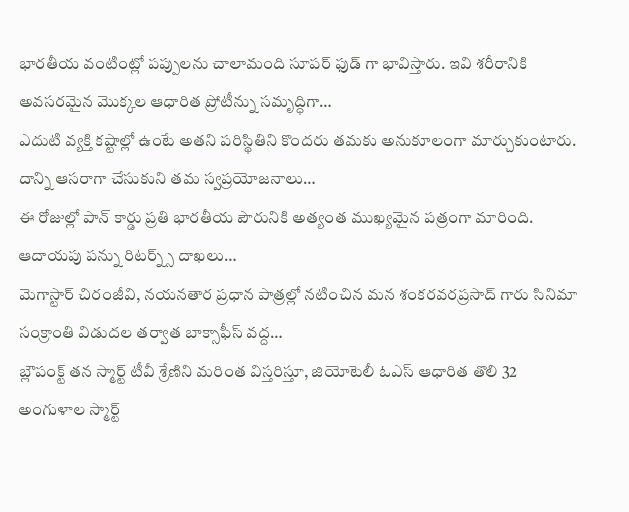భారతీయ వంటింట్లో పప్పులను చాలామంది సూపర్ ఫుడ్ గా భావిస్తారు. ఇవి శరీరానికి అవసరమైన మొక్కల ఆధారిత ప్రోటీన్ను సమృద్ధిగా…
ఎదుటి వ్యక్తి కష్టాల్లో ఉంటే అతని పరిస్థితిని కొందరు తమకు అనుకూలంగా మార్చుకుంటారు. దాన్ని ఆసరాగా చేసుకుని తమ స్వప్రయోజనాలు…
ఈ రోజుల్లో పాన్ కార్డు ప్రతి భారతీయ పౌరునికి అత్యంత ముఖ్యమైన పత్రంగా మారింది. ఆదాయపు పన్ను రిటర్న్స్ దాఖలు…
మెగాస్టార్ చిరంజీవి, నయనతార ప్రధాన పాత్రల్లో నటించిన మన శంకరవరప్రసాద్ గారు సినిమా సంక్రాంతి విడుదల తర్వాత బాక్సాఫీస్ వద్ద…
బ్లౌపంక్ట్ తన స్మార్ట్ టీవీ శ్రేణిని మరింత విస్తరిస్తూ, జియోటెలీ ఓఎస్ ఆధారిత తొలి 32 అంగుళాల స్మార్ట్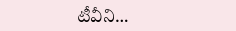టీవీని…